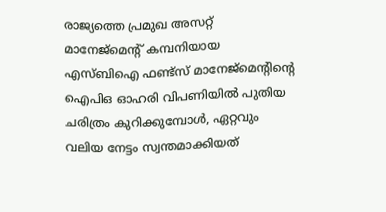രാജ്യത്തെ പ്രമുഖ അസറ്റ് മാനേജ്മെന്റ് കമ്പനിയായ എസ്ബിഐ ഫണ്ട്സ് മാനേജ്മെന്റിന്റെ ഐപിഒ ഓഹരി വിപണിയിൽ പുതിയ ചരിത്രം കുറിക്കുമ്പോൾ, ഏറ്റവും വലിയ നേട്ടം സ്വന്തമാക്കിയത്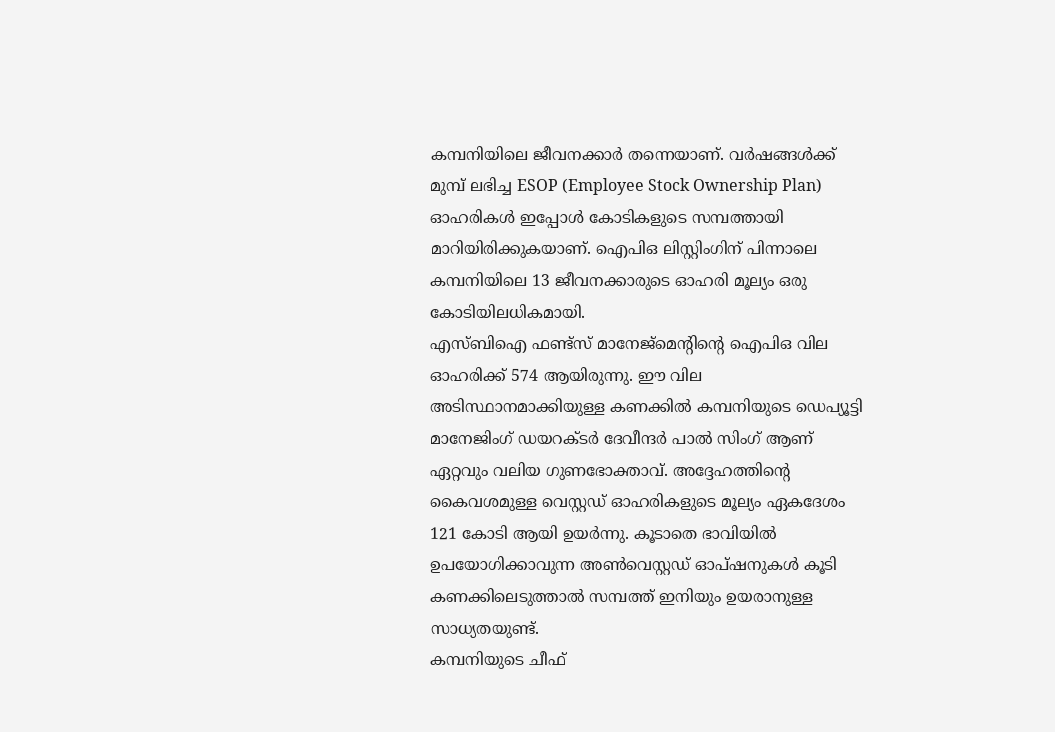കമ്പനിയിലെ ജീവനക്കാർ തന്നെയാണ്. വർഷങ്ങൾക്ക് മുമ്പ് ലഭിച്ച ESOP (Employee Stock Ownership Plan) ഓഹരികൾ ഇപ്പോൾ കോടികളുടെ സമ്പത്തായി മാറിയിരിക്കുകയാണ്. ഐപിഒ ലിസ്റ്റിംഗിന് പിന്നാലെ കമ്പനിയിലെ 13 ജീവനക്കാരുടെ ഓഹരി മൂല്യം ഒരു കോടിയിലധികമായി.
എസ്ബിഐ ഫണ്ട്സ് മാനേജ്മെന്റിന്റെ ഐപിഒ വില ഓഹരിക്ക് 574 ആയിരുന്നു. ഈ വില അടിസ്ഥാനമാക്കിയുള്ള കണക്കിൽ കമ്പനിയുടെ ഡെപ്യൂട്ടി മാനേജിംഗ് ഡയറക്ടർ ദേവീന്ദർ പാൽ സിംഗ് ആണ് ഏറ്റവും വലിയ ഗുണഭോക്താവ്. അദ്ദേഹത്തിന്റെ കൈവശമുള്ള വെസ്റ്റഡ് ഓഹരികളുടെ മൂല്യം ഏകദേശം 121 കോടി ആയി ഉയർന്നു. കൂടാതെ ഭാവിയിൽ ഉപയോഗിക്കാവുന്ന അൺവെസ്റ്റഡ് ഓപ്ഷനുകൾ കൂടി കണക്കിലെടുത്താൽ സമ്പത്ത് ഇനിയും ഉയരാനുള്ള സാധ്യതയുണ്ട്.
കമ്പനിയുടെ ചീഫ്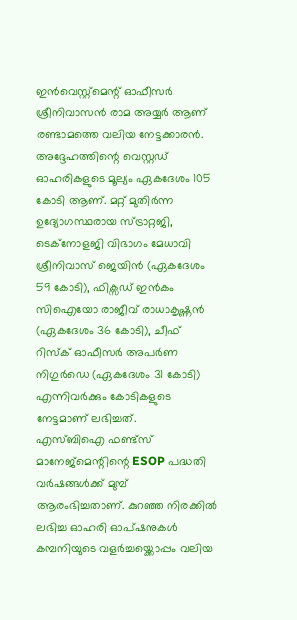ഇൻവെസ്റ്റ്മെന്റ് ഓഫീസർ ശ്രീനിവാസൻ രാമ അയ്യർ ആണ് രണ്ടാമത്തെ വലിയ നേട്ടക്കാരൻ. അദ്ദേഹത്തിന്റെ വെസ്റ്റഡ് ഓഹരികളുടെ മൂല്യം ഏകദേശം 105 കോടി ആണ്. മറ്റ് മുതിർന്ന ഉദ്യോഗസ്ഥരായ സ്ട്രാറ്റജി, ടെക്നോളജി വിഭാഗം മേധാവി ശ്രീനിവാസ് ജെയിൻ (ഏകദേശം 59 കോടി), ഫിക്സഡ് ഇൻകം സിഐയോ രാജീവ് രാധാകൃഷ്ണൻ (ഏകദേശം 36 കോടി), ചീഫ് റിസ്ക് ഓഫീസർ അപർണ നിഗുർഡെ (ഏകദേശം 31 കോടി) എന്നിവർക്കും കോടികളുടെ നേട്ടമാണ് ലഭിച്ചത്.
എസ്ബിഐ ഫണ്ട്സ് മാനേജ്മെന്റിന്റെ ESOP പദ്ധതി വർഷങ്ങൾക്ക് മുമ്പ് ആരംഭിച്ചതാണ്. കുറഞ്ഞ നിരക്കിൽ ലഭിച്ച ഓഹരി ഓപ്ഷനുകൾ കമ്പനിയുടെ വളർച്ചയ്ക്കൊപ്പം വലിയ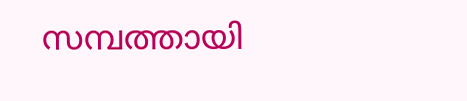സമ്പത്തായി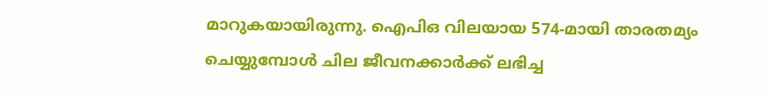മാറുകയായിരുന്നു. ഐപിഒ വിലയായ 574-മായി താരതമ്യം ചെയ്യുമ്പോൾ ചില ജീവനക്കാർക്ക് ലഭിച്ച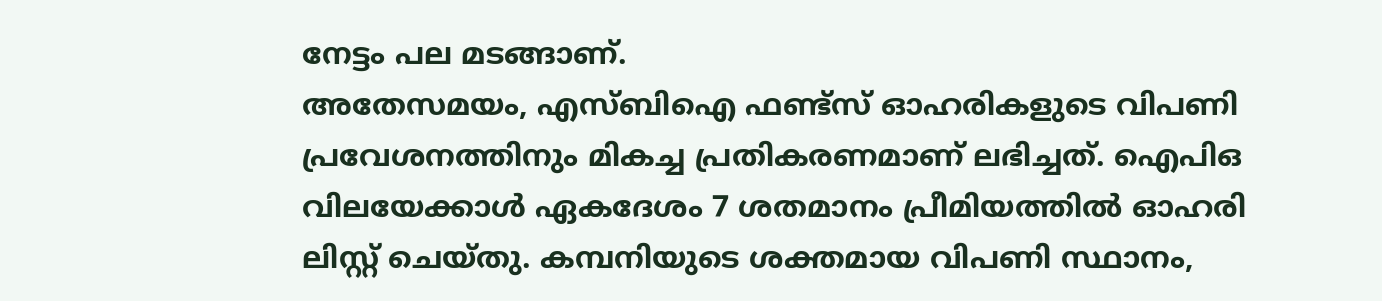നേട്ടം പല മടങ്ങാണ്.
അതേസമയം, എസ്ബിഐ ഫണ്ട്സ് ഓഹരികളുടെ വിപണി പ്രവേശനത്തിനും മികച്ച പ്രതികരണമാണ് ലഭിച്ചത്. ഐപിഒ വിലയേക്കാൾ ഏകദേശം 7 ശതമാനം പ്രീമിയത്തിൽ ഓഹരി ലിസ്റ്റ് ചെയ്തു. കമ്പനിയുടെ ശക്തമായ വിപണി സ്ഥാനം,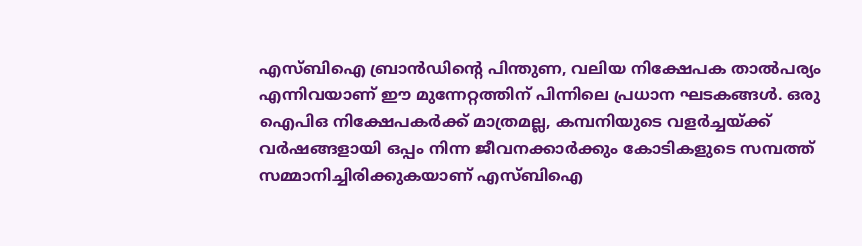എസ്ബിഐ ബ്രാൻഡിന്റെ പിന്തുണ, വലിയ നിക്ഷേപക താൽപര്യം എന്നിവയാണ് ഈ മുന്നേറ്റത്തിന് പിന്നിലെ പ്രധാന ഘടകങ്ങൾ. ഒരു ഐപിഒ നിക്ഷേപകർക്ക് മാത്രമല്ല, കമ്പനിയുടെ വളർച്ചയ്ക്ക് വർഷങ്ങളായി ഒപ്പം നിന്ന ജീവനക്കാർക്കും കോടികളുടെ സമ്പത്ത് സമ്മാനിച്ചിരിക്കുകയാണ് എസ്ബിഐ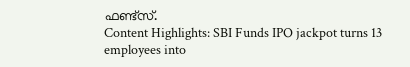ഫണ്ട്സ്.
Content Highlights: SBI Funds IPO jackpot turns 13 employees into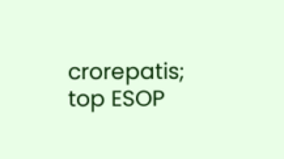crorepatis; top ESOP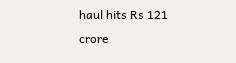haul hits Rs 121 crore